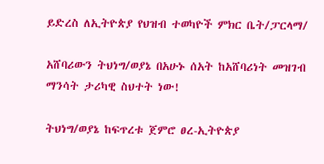ይድረስ ለኢትዮጵያ የህዝብ ተወካዮች ምክር ቤት/ፓርላማ/

አሸባሪውን ትህነግ/ወያኔ በአሁኑ ሰአት ከአሸባሪነት መዝገብ ማንሳት ታሪካዊ ስህተት ነው!

ትህነግ/ወያኔ ከፍጥረቱ ጀምሮ ፀረ-ኢትዮጵያ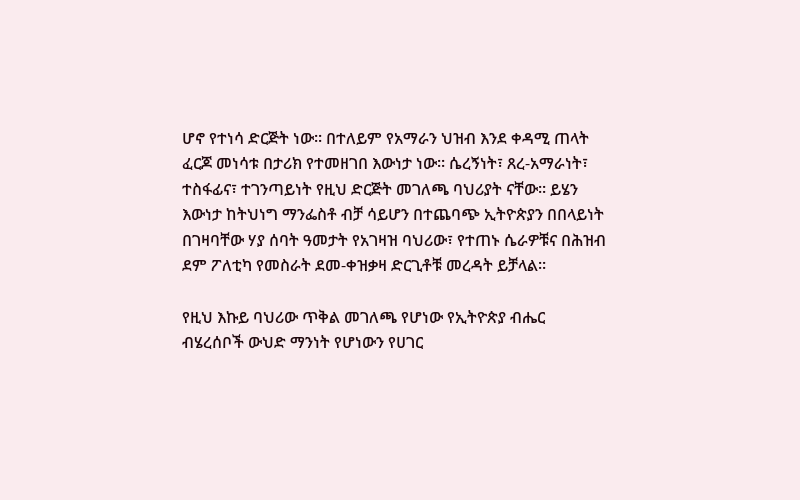ሆኖ የተነሳ ድርጅት ነው፡፡ በተለይም የአማራን ህዝብ እንደ ቀዳሚ ጠላት ፈርጆ መነሳቱ በታሪክ የተመዘገበ እውነታ ነው፡፡ ሴረኝነት፣ ጸረ-አማራነት፣ ተስፋፊና፣ ተገንጣይነት የዚህ ድርጅት መገለጫ ባህሪያት ናቸው፡፡ ይሄን እውነታ ከትህነግ ማንፌስቶ ብቻ ሳይሆን በተጨባጭ ኢትዮጵያን በበላይነት በገዛባቸው ሃያ ሰባት ዓመታት የአገዛዝ ባህሪው፣ የተጠኑ ሴራዎቹና በሕዝብ ደም ፖለቲካ የመስራት ደመ-ቀዝቃዛ ድርጊቶቹ መረዳት ይቻላል፡፡

የዚህ እኩይ ባህሪው ጥቅል መገለጫ የሆነው የኢትዮጵያ ብሔር ብሄረሰቦች ውህድ ማንነት የሆነውን የሀገር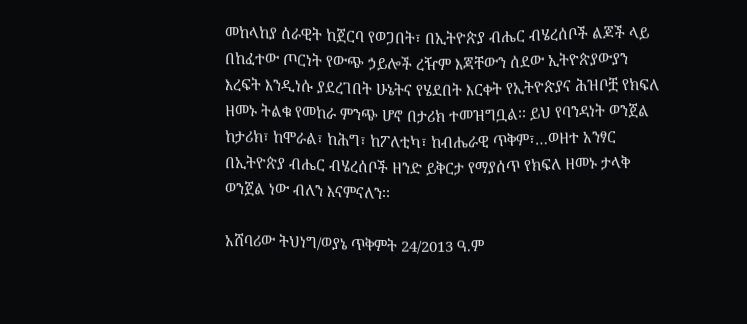መከላከያ ሰራዊት ከጀርባ የወጋበት፣ በኢትዮጵያ ብሔር ብሄረሰቦች ልጆች ላይ በከፈተው ጦርነት የውጭ ኃይሎች ረዥም እጃቸውን ሰደው ኢትዮጵያውያን እረፍት እንዲነሱ ያደረገበት ሁኔትና የሄደበት እርቀት የኢትዮጵያና ሕዝቦቿ የክፍለ ዘመኑ ትልቁ የመከራ ምንጭ ሆኖ በታሪክ ተመዝግቧል፡፡ ይህ የባንዳነት ወንጀል ከታሪክ፣ ከሞራል፣ ከሕግ፣ ከፖለቲካ፣ ከብሔራዊ ጥቅም፣…ወዘተ አንፃር በኢትዮጵያ ብሔር ብሄረሰቦች ዘንድ ይቅርታ የማያሰጥ የክፍለ ዘመኑ ታላቅ ወንጀል ነው ብለን እናምናለን፡፡

አሸባሪው ትህነግ/ወያኔ ጥቅምት 24/2013 ዓ.ም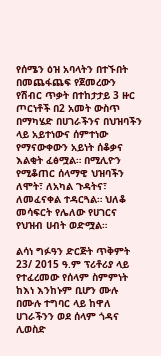የሰሜን ዕዝ አባላትን በተኙበት በመጨፋጨፍ የጀመረውን የሽብር ጥቃት በተከታታይ 3 ዙር ጦርነቶች በ2 አመት ውስጥ በማካሄድ በሀገራችንና በህዝባችን ላይ አይተነውና ሰምተነው የማናውቀውን አይነት ሰቆቃና እልቂት ፈፅሟል። በሚሊዮን የሚቆጠር ሰላማዊ ህዝባችን ለሞት፣ ለአካል ጉዳትና፣ ለመፈናቀል ተዳርጓል። ህለቆ መሳፍርት የሌለው የሀገርና የህዝብ ሀብት ወድሟል።

ልሳነ ግፉዓን ድርጅት ጥቅምት 23/ 2015 ዓ.ም ፕሪቶሪያ ላይ የተፈረመው የሰላም ስምምነት ከእነ እንከኑም ቢሆን ሙሉ በሙሉ ተግባር ላይ ከዋለ ሀገራችንን ወደ ሰላም ጎዳና ሊወስድ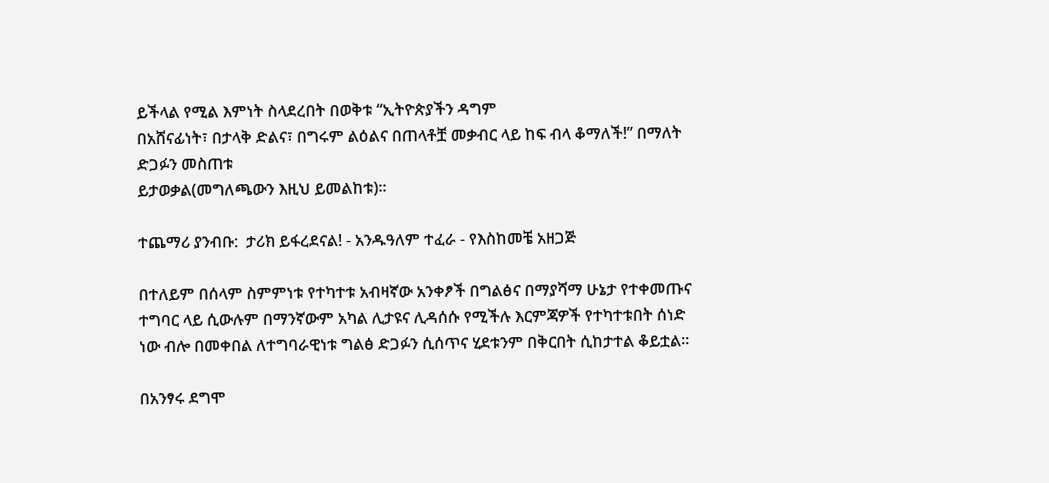ይችላል የሚል እምነት ስላደረበት በወቅቱ “ኢትዮጵያችን ዳግም
በአሸናፊነት፣ በታላቅ ድልና፣ በግሩም ልዕልና በጠላቶቿ መቃብር ላይ ከፍ ብላ ቆማለች!” በማለት ድጋፉን መስጠቱ
ይታወቃል(መግለጫውን እዚህ ይመልከቱ)።

ተጨማሪ ያንብቡ:  ታሪክ ይፋረደናል! - አንዱዓለም ተፈራ - የእስከመቼ አዘጋጅ

በተለይም በሰላም ስምምነቱ የተካተቱ አብዛኛው አንቀፆች በግልፅና በማያሻማ ሁኔታ የተቀመጡና ተግባር ላይ ሲውሉም በማንኛውም አካል ሊታዩና ሊዳሰሱ የሚችሉ እርምጃዎች የተካተቱበት ሰነድ ነው ብሎ በመቀበል ለተግባራዊነቱ ግልፅ ድጋፉን ሲሰጥና ሂደቱንም በቅርበት ሲከታተል ቆይቷል።

በአንፃሩ ደግሞ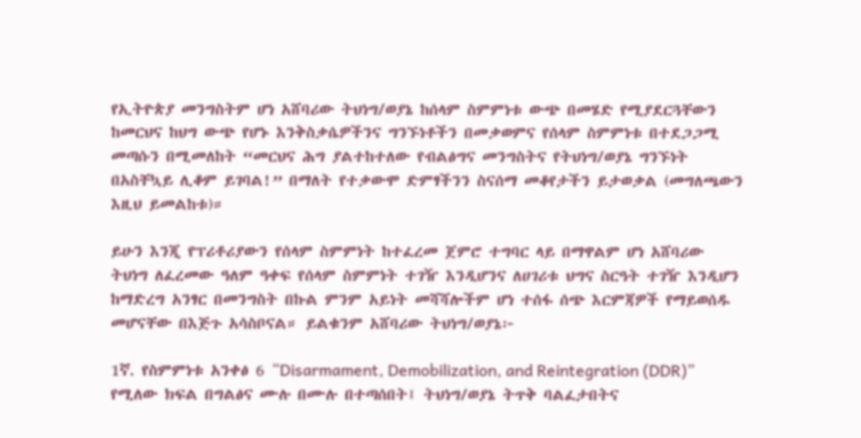የኢትዮጵያ መንግስትም ሆነ አሸባሪው ትህነግ/ወያኔ ከሰላም ስምምነቱ ውጭ በመሄድ የሚያደርጓቸውን ከመርህና ከህግ ውጭ የሆኑ እንቅስቃሴዎችንና ግንኙነቶችን በመቃወምና የሰላም ስምምነቱ በተደጋጋሚ መጣሱን በሚመለከት “መርህና ሕግ ያልተከተለው የብልፅግና መንግስትና የትህነግ/ወያኔ ግንኙነት በአስቸኳይ ሊቆም ይገባል!” በማለት የተቃውሞ ድምፃችንን ስናሰማ መቆየታችን ይታወቃል (መግለጫውን እዚህ ይመልከቱ)።

ይሁን እንጂ የፕሪቶሪያውን የሰላም ስምምነት ከተፈረመ ጀምሮ ተግባር ላይ በማዋልም ሆነ አሸባሪው ትህነግ ለፈረመው ዓለም ዓቀፍ የሰላም ስምምነት ተገዥ እንዲሆንና ለሀገሪቱ ህግና ስርዓት ተገዥ እንዲሆን ከማድረግ አንፃር በመንግስት በኩል ምንም አይነት መሻሻሎችም ሆነ ተሰፋ ሰጭ እርምጃዎች የማይወሰዱ መሆናቸው በእጅጉ አሳስቦናል። ይልቁንም አሸባሪው ትህነግ/ወያኔ፦

1ኛ. የስምምነቱ አንቀፅ 6 “Disarmament, Demobilization, and Reintegration (DDR)” የሚለው ክፍል በግልፅና ሙሉ በሙሉ በተጣሰበት፤ ትህነግ/ወያኔ ትጥቅ ባልፈታበትና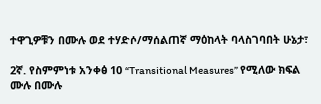ተዋጊዎቹን በሙሉ ወደ ተሃድሶ/ማሰልጠኛ ማዕከላት ባላስገባበት ሁኔታ፣

2ኛ. የስምምነቱ አንቀፅ 10 “Transitional Measures” የሚለው ክፍል ሙሉ በሙሉ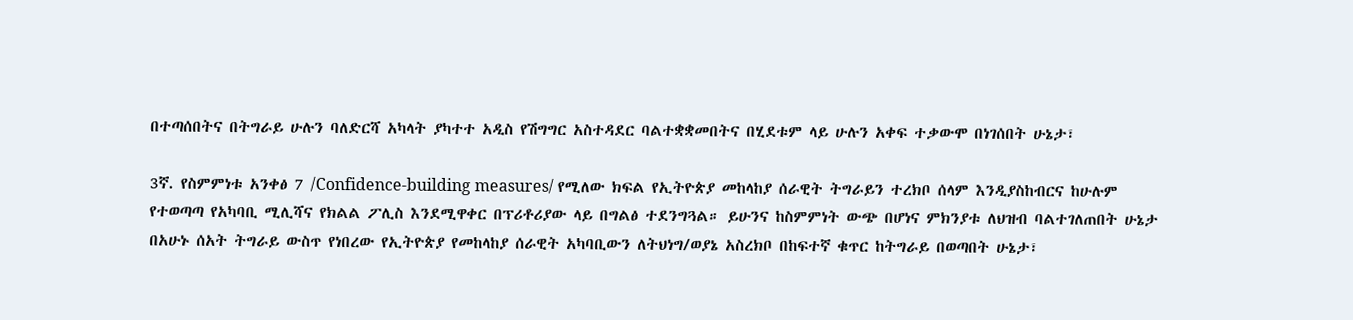በተጣሰበትና በትግራይ ሁሉን ባለድርሻ አካላት ያካተተ አዲስ የሽግግር አስተዳደር ባልተቋቋመበትና በሂደቱም ላይ ሁሉን አቀፍ ተቃውሞ በነገሰበት ሁኔታ፣

3ኛ. የስምምነቱ አንቀፅ 7 /Confidence-building measures/ የሚለው ክፍል የኢትዮጵያ መከላከያ ሰራዊት ትግራይን ተረክቦ ሰላም እንዲያስከብርና ከሁሉም የተወጣጣ የአካባቢ ሚሊሻና የክልል ፖሊስ እንደሚዋቀር በፕሪቶሪያው ላይ በግልፅ ተደንግጓል። ይሁንና ከስምምነት ውጭ በሆነና ምክንያቱ ለህዝብ ባልተገለጠበት ሁኔታ በአሁኑ ሰአት ትግራይ ውስጥ የነበረው የኢትዮጵያ የመከላከያ ሰራዊት አካባቢውን ለትህነግ/ወያኔ አስረክቦ በከፍተኛ ቁጥር ከትግራይ በወጣበት ሁኔታ፣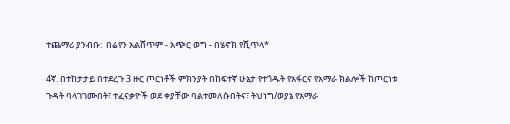ተጨማሪ ያንብቡ:  በሬየን አልሸጥም - አጭር ወግ - በሄኖክ የሺጥላ*

4ኛ. በተከታታይ በተደረጉ 3 ዙር ጦርነቶች ምክንያት በከፍተኛ ሁኔታ የተጎዱት የአፋርና የአማራ ክልሎች ከጦርነቱ ጉዳት ባላገገሙበት፣ ተፈናቃዮች ወደ ቀያቸው ባልተመለሱበትና፣ ትህነግ/ወያኔ የአማራ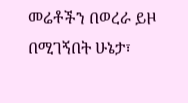መሬቶችን በወረራ ይዞ በሚገኝበት ሁኔታ፣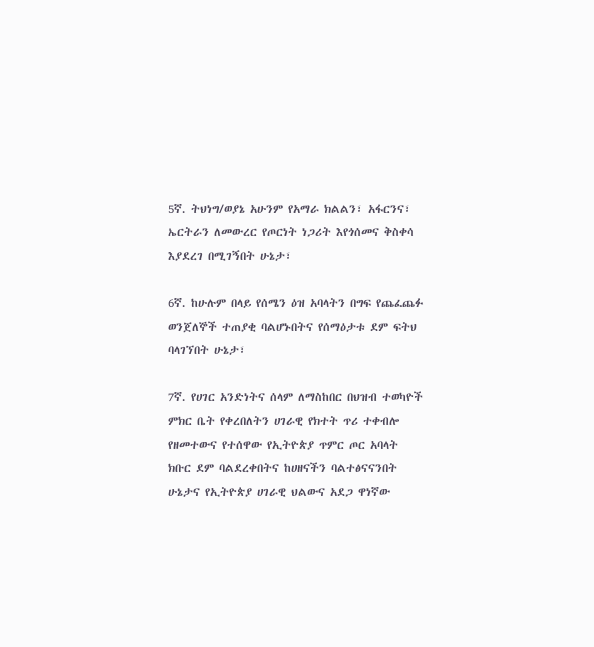5ኛ. ትህነግ/ወያኔ አሁንም የአማራ ክልልን፣ አፋርንና፣ ኤርትራን ለመውረር የጦርነት ነጋሪት እየጎሰመና ቅስቀሳ እያደረገ በሚገኝበት ሁኔታ፣

6ኛ. ከሁሉም በላይ የሰሜን ዕዝ አባላትን በግፍ የጨፈጨፉ ወንጀለኞች ተጠያቂ ባልሆኑበትና የሰማዕታቱ ደም ፍትህ ባላገኘበት ሁኔታ፣

7ኛ. የሀገር አንድነትና ሰላም ለማስከበር በህዝብ ተወካዮች ምክር ቤት የቀረበለትን ሀገራዊ የክተት ጥሪ ተቀብሎ የዘመተውና የተሰዋው የኢትዮጵያ ጥምር ጦር አባላት ክቡር ደም ባልደረቀበትና ከሀዘናችን ባልተፅናናንበት ሁኔታና የኢትዮጵያ ሀገራዊ ህልውና አደጋ ዋነኛው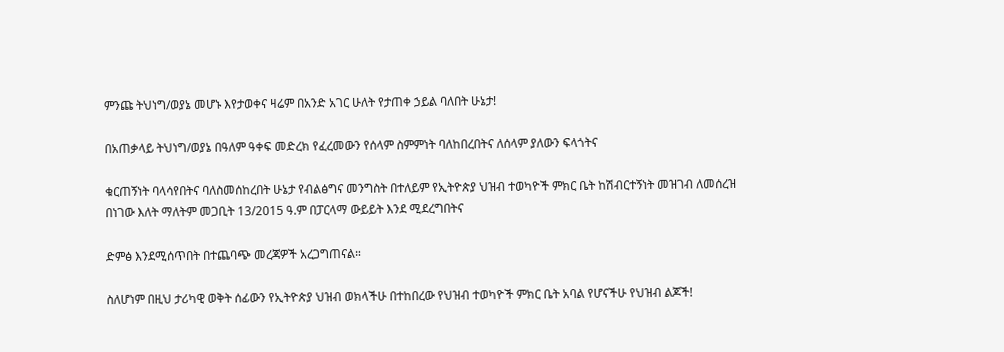ምንጩ ትህነግ/ወያኔ መሆኑ እየታወቀና ዛሬም በአንድ አገር ሁለት የታጠቀ ኃይል ባለበት ሁኔታ!

በአጠቃላይ ትህነግ/ወያኔ በዓለም ዓቀፍ መድረክ የፈረመውን የሰላም ስምምነት ባለከበረበትና ለሰላም ያለውን ፍላጎትና

ቁርጠኝነት ባላሳየበትና ባለስመሰከረበት ሁኔታ የብልፅግና መንግስት በተለይም የኢትዮጵያ ህዝብ ተወካዮች ምክር ቤት ከሽብርተኝነት መዝገብ ለመሰረዝ በነገው እለት ማለትም መጋቢት 13/2015 ዓ.ም በፓርላማ ውይይት እንደ ሚደረግበትና

ድምፅ እንደሚሰጥበት በተጨባጭ መረጃዎች አረጋግጠናል።

ስለሆነም በዚህ ታሪካዊ ወቅት ሰፊውን የኢትዮጵያ ህዝብ ወክላችሁ በተከበረው የህዝብ ተወካዮች ምክር ቤት አባል የሆናችሁ የህዝብ ልጆች!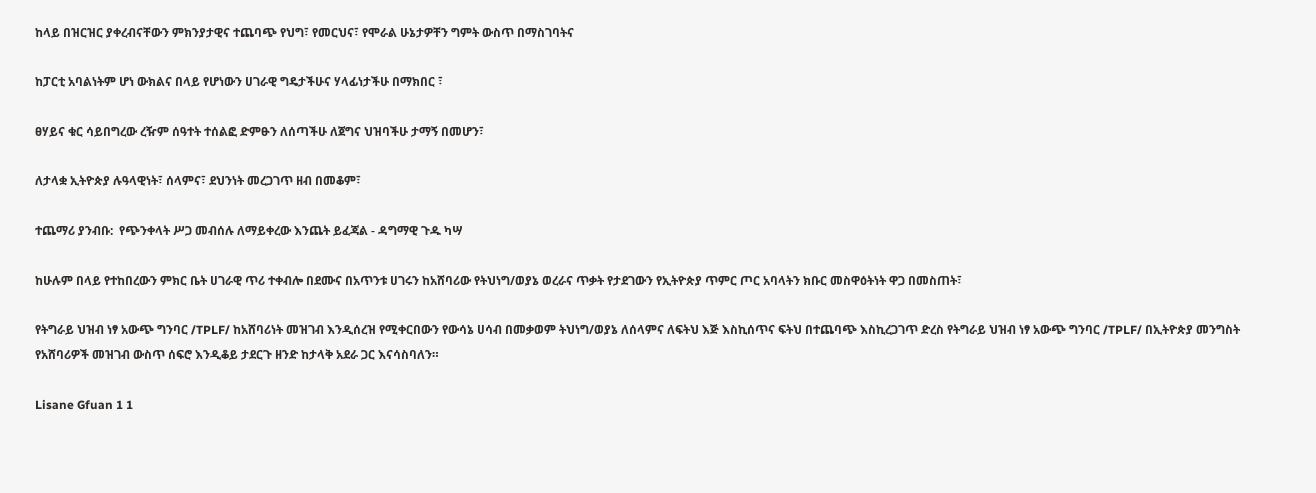ከላይ በዝርዝር ያቀረብናቸውን ምክንያታዊና ተጨባጭ የህግ፣ የመርህና፣ የሞራል ሁኔታዎቸን ግምት ውስጥ በማስገባትና

ከፓርቲ አባልነትም ሆነ ውክልና በላይ የሆነውን ሀገራዊ ግዴታችሁና ሃላፊነታችሁ በማክበር ፣

ፀሃይና ቁር ሳይበግረው ረዥም ሰዓተት ተሰልፎ ድምፁን ለሰጣችሁ ለጀግና ህዝባችሁ ታማኝ በመሆን፣

ለታላቋ ኢትዮጵያ ሉዓላዊነት፣ ሰላምና፣ ደህንነት መረጋገጥ ዘብ በመቆም፣

ተጨማሪ ያንብቡ:  የጭንቀላት ሥጋ መብሰሉ ለማይቀረው እንጨት ይፈጃል - ዳግማዊ ጉዱ ካሣ

ከሁሉም በላይ የተከበረውን ምክር ቤት ሀገራዊ ጥሪ ተቀብሎ በደሙና በአጥንቱ ሀገሩን ከአሸባሪው የትህነግ/ወያኔ ወረራና ጥቃት የታደገውን የኢትዮጵያ ጥምር ጦር አባላትን ክቡር መስዋዕትነት ዋጋ በመስጠት፣

የትግራይ ህዝብ ነፃ አውጭ ግንባር /TPLF/ ከአሸባሪነት መዝገብ እንዲሰረዝ የሚቀርበውን የውሳኔ ሀሳብ በመቃወም ትህነግ/ወያኔ ለሰላምና ለፍትህ እጅ እስኪሰጥና ፍትህ በተጨባጭ እስኪረጋገጥ ድረስ የትግራይ ህዝብ ነፃ አውጭ ግንባር /TPLF/ በኢትዮጵያ መንግስት የአሸባሪዎች መዝገብ ውስጥ ሰፍሮ እንዲቆይ ታደርጉ ዘንድ ከታላቅ አደራ ጋር እናሳስባለን።

Lisane Gfuan 1 1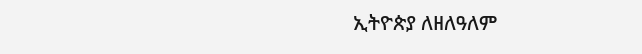ኢትዮጵያ ለዘለዓለም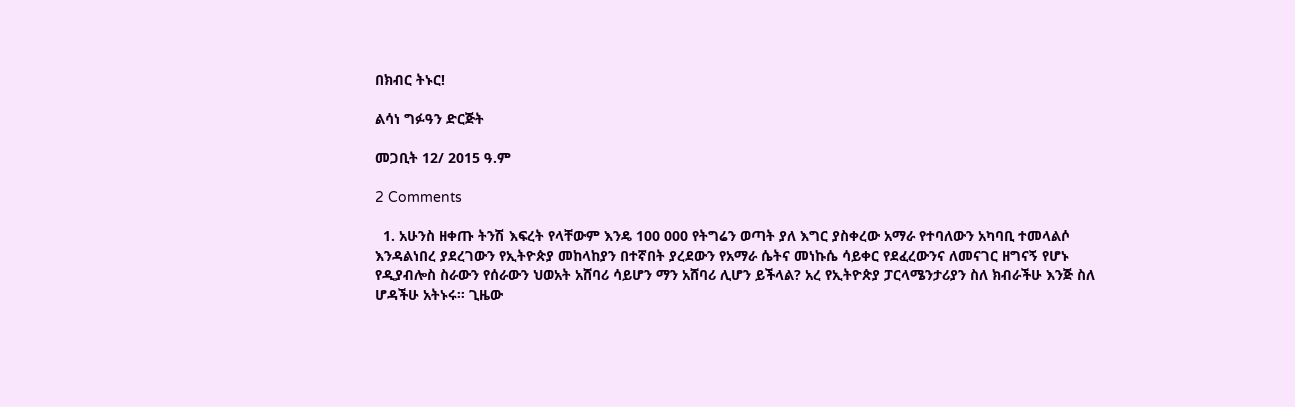በክብር ትኑር!

ልሳነ ግፉዓን ድርጅት

መጋቢት 12/ 2015 ዓ.ም

2 Comments

  1. አሁንስ ዘቀጡ ትንሽ እፍረት የላቸውም እንዴ 100 000 የትግሬን ወጣት ያለ እግር ያስቀረው አማራ የተባለውን አካባቢ ተመላልሶ እንዳልነበረ ያደረገውን የኢትዮጵያ መከላከያን በተኛበት ያረደውን የአማራ ሴትና መነኩሴ ሳይቀር የደፈረውንና ለመናገር ዘግናኝ የሆኑ የዲያብሎስ ስራውን የሰራውን ህወአት አሸባሪ ሳይሆን ማን አሸባሪ ሊሆን ይችላል? አረ የኢትዮጵያ ፓርላሜንታሪያን ስለ ክብራችሁ እንጅ ስለ ሆዳችሁ አትኑሩ፡፡ ጊዜው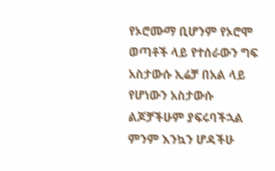የኦሮሙማ ቢሆንም የኦሮሞ ወጣቶች ላይ የተሰራውን ግፍ አስታውሱ ኢሬቻ በአል ላይ የሆነውን አስታውሱ ልጆቻችሁም ያፍሩባችኋል ምንም እንኳን ሆዳችሁ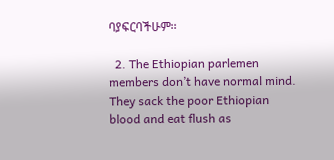ባያፍርባችሁም፡፡

  2. The Ethiopian parlemen members don’t have normal mind. They sack the poor Ethiopian blood and eat flush as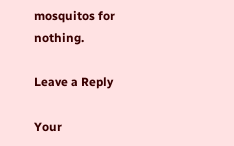mosquitos for nothing.

Leave a Reply

Your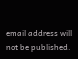email address will not be published.